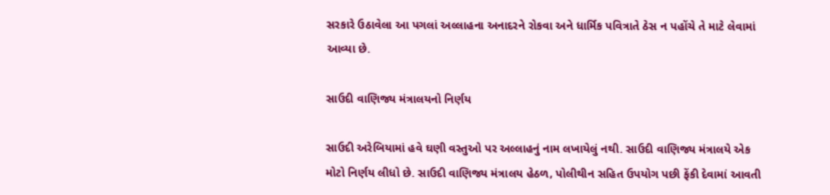સરકારે ઉઠાવેલા આ પગલાં અલ્લાહના અનાદરને રોકવા અને ધાર્મિક પવિત્રાતે ઠેસ ન પહોંચે તે માટે લેવામાં આવ્યા છે.

સાઉદી વાણિજ્ય મંત્રાલયનો નિર્ણય

સાઉદી અરેબિયામાં હવે ઘણી વસ્તુઓ પર અલ્લાહનું નામ લખાયેલું નથી. સાઉદી વાણિજ્ય મંત્રાલયે એક મોટો નિર્ણય લીધો છે. સાઉદી વાણિજ્ય મંત્રાલય હેઠળ, પોલીથીન સહિત ઉપયોગ પછી ફેંકી દેવામાં આવતી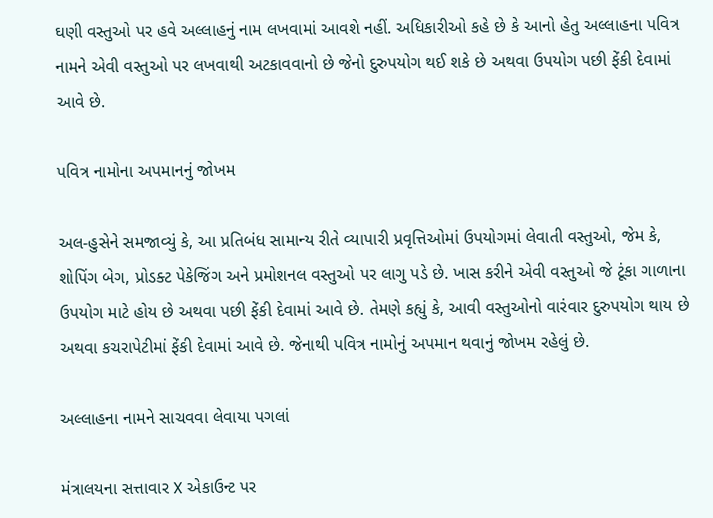ઘણી વસ્તુઓ પર હવે અલ્લાહનું નામ લખવામાં આવશે નહીં. અધિકારીઓ કહે છે કે આનો હેતુ અલ્લાહના પવિત્ર નામને એવી વસ્તુઓ પર લખવાથી અટકાવવાનો છે જેનો દુરુપયોગ થઈ શકે છે અથવા ઉપયોગ પછી ફેંકી દેવામાં આવે છે.

પવિત્ર નામોના અપમાનનું જોખમ

અલ-હુસેને સમજાવ્યું કે, આ પ્રતિબંધ સામાન્ય રીતે વ્યાપારી પ્રવૃત્તિઓમાં ઉપયોગમાં લેવાતી વસ્તુઓ, જેમ કે, શોપિંગ બેગ, પ્રોડક્ટ પેકેજિંગ અને પ્રમોશનલ વસ્તુઓ પર લાગુ પડે છે. ખાસ કરીને એવી વસ્તુઓ જે ટૂંકા ગાળાના ઉપયોગ માટે હોય છે અથવા પછી ફેંકી દેવામાં આવે છે. તેમણે કહ્યું કે, આવી વસ્તુઓનો વારંવાર દુરુપયોગ થાય છે અથવા કચરાપેટીમાં ફેંકી દેવામાં આવે છે. જેનાથી પવિત્ર નામોનું અપમાન થવાનું જોખમ રહેલું છે.

અલ્લાહના નામને સાચવવા લેવાયા પગલાં

મંત્રાલયના સત્તાવાર X એકાઉન્ટ પર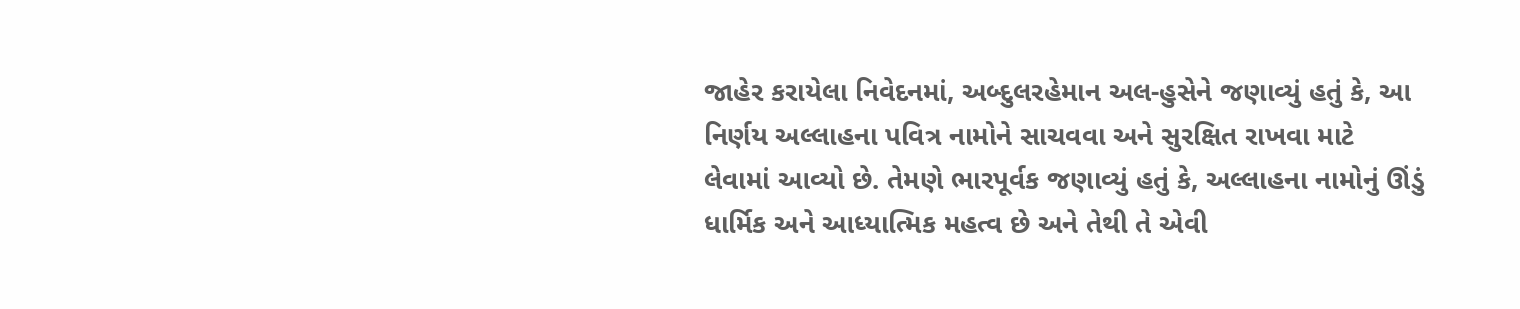જાહેર કરાયેલા નિવેદનમાં, અબ્દુલરહેમાન અલ-હુસેને જણાવ્યું હતું કે, આ નિર્ણય અલ્લાહના પવિત્ર નામોને સાચવવા અને સુરક્ષિત રાખવા માટે લેવામાં આવ્યો છે. તેમણે ભારપૂર્વક જણાવ્યું હતું કે, અલ્લાહના નામોનું ઊંડું ધાર્મિક અને આધ્યાત્મિક મહત્વ છે અને તેથી તે એવી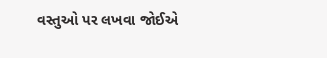વસ્તુઓ પર લખવા જોઈએ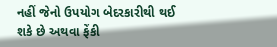નહીં જેનો ઉપયોગ બેદરકારીથી થઈ શકે છે અથવા ફેંકી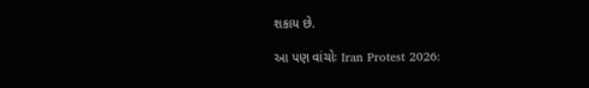શકાય છે.

આ પણ વાંચોઃ Iran Protest 2026: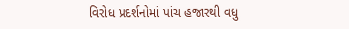વિરોધ પ્રદર્શનોમાં પાંચ હજારથી વધુ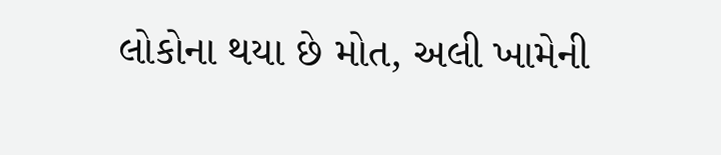લોકોના થયા છે મોત, અલી ખામેની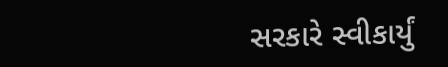સરકારે સ્વીકાર્યું